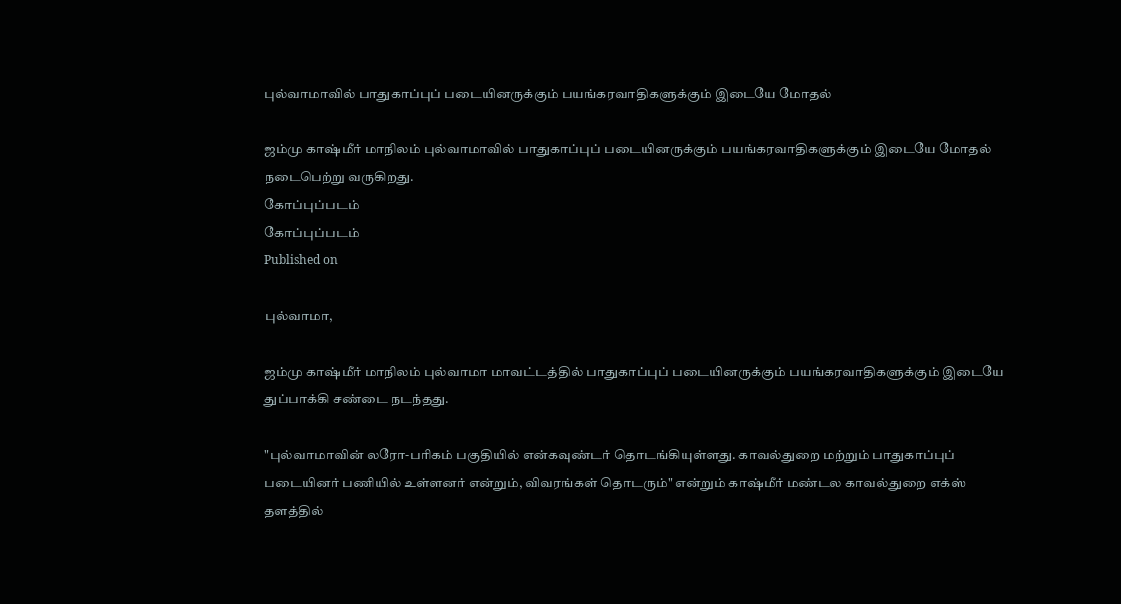புல்வாமாவில் பாதுகாப்புப் படையினருக்கும் பயங்கரவாதிகளுக்கும் இடையே மோதல்

ஜம்மு காஷ்மீர் மாநிலம் புல்வாமாவில் பாதுகாப்புப் படையினருக்கும் பயங்கரவாதிகளுக்கும் இடையே மோதல் நடைபெற்று வருகிறது.
கோப்புப்படம்
கோப்புப்படம்
Published on

புல்வாமா,

ஜம்மு காஷ்மீர் மாநிலம் புல்வாமா மாவட்டத்தில் பாதுகாப்புப் படையினருக்கும் பயங்கரவாதிகளுக்கும் இடையே துப்பாக்கி சண்டை நடந்தது.

"புல்வாமாவின் லரோ-பரிகம் பகுதியில் என்கவுண்டர் தொடங்கியுள்ளது. காவல்துறை மற்றும் பாதுகாப்புப் படையினர் பணியில் உள்ளனர் என்றும், விவரங்கள் தொடரும்" என்றும் காஷ்மீர் மண்டல காவல்துறை எக்ஸ் தளத்தில்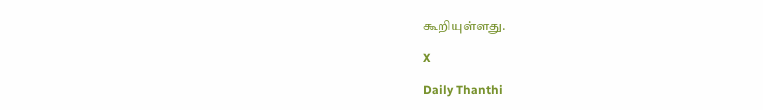கூறியுள்ளது.

X

Daily Thanthi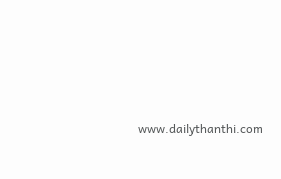www.dailythanthi.com